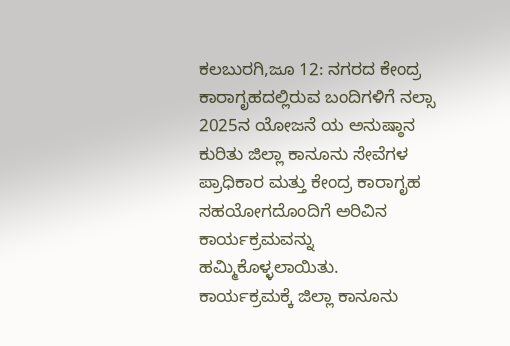ಕಲಬುರಗಿ,ಜೂ 12: ನಗರದ ಕೇಂದ್ರ ಕಾರಾಗೃಹದಲ್ಲಿರುವ ಬಂದಿಗಳಿಗೆ ನಲ್ಸಾ 2025ನ ಯೋಜನೆ ಯ ಅನುಷ್ಠಾನ ಕುರಿತು ಜಿಲ್ಲಾ ಕಾನೂನು ಸೇವೆಗಳ ಪ್ರಾಧಿಕಾರ ಮತ್ತು ಕೇಂದ್ರ ಕಾರಾಗೃಹ ಸಹಯೋಗದೊಂದಿಗೆ ಅರಿವಿನ ಕಾರ್ಯಕ್ರಮವನ್ನು ಹಮ್ಮಿಕೊಳ್ಳಲಾಯಿತು. ಕಾರ್ಯಕ್ರಮಕ್ಕೆ ಜಿಲ್ಲಾ ಕಾನೂನು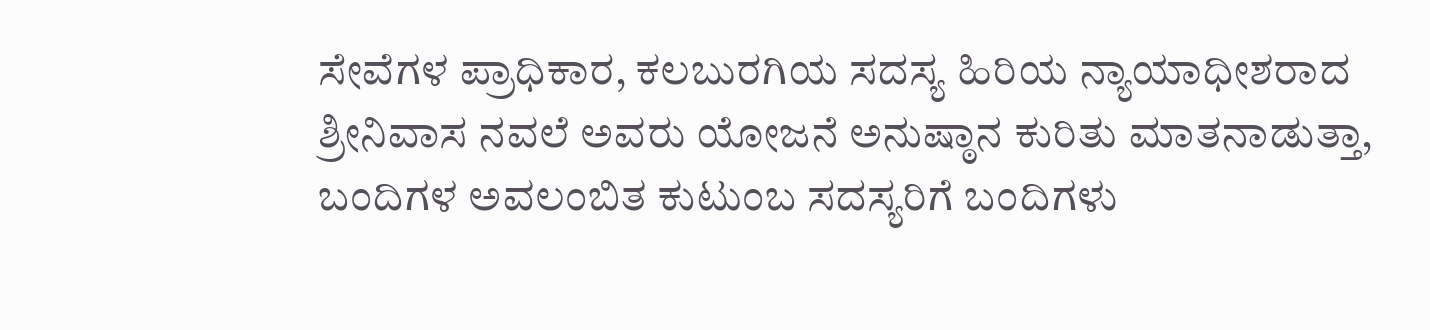ಸೇವೆಗಳ ಪ್ರಾಧಿಕಾರ, ಕಲಬುರಗಿಯ ಸದಸ್ಯ ಹಿರಿಯ ನ್ಯಾಯಾಧೀಶರಾದ ಶ್ರೀನಿವಾಸ ನವಲೆ ಅವರು ಯೋಜನೆ ಅನುಷ್ಠಾನ ಕುರಿತು ಮಾತನಾಡುತ್ತಾ, ಬಂದಿಗಳ ಅವಲಂಬಿತ ಕುಟುಂಬ ಸದಸ್ಯರಿಗೆ ಬಂದಿಗಳು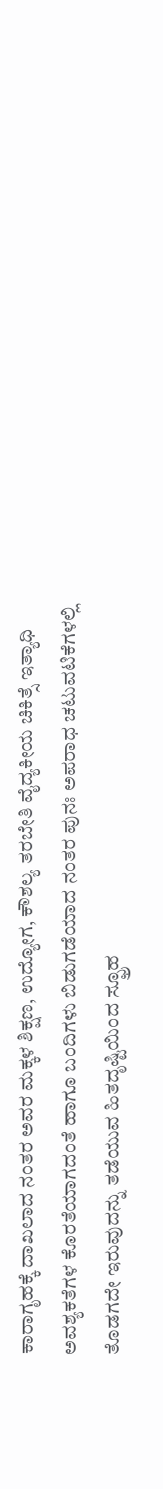ಕಾರಾಗೃಹಕ್ಕೆ ದಾಖಲಾದ ನಂತರ ಅವರ ಮಕ್ಕಳ ಶಿಕ್ಷಣ, ಉದ್ಯೋಗ, ಕೌಶಲ್ಯ ತರಬೇತಿ ವೈದ್ಯಕೀಯ ಚಿಕಿತ್ಸೆ ಇತ್ಯಾಧಿ ಅವಶ್ಯಕತೆಗಳ ಕೊರತೆಯಾಗದಂತೆ ಹಾಗೂ ಬಂದಿಗಳು ಬಿಡುಗಡೆಯಾದ ನಂತರ ಪುನಃ ಅಪರಾಧ ಚಟುವಟಿಕೆಗಳಲ್ಲಿ ತೊಡಗದೇ ಇರುವುದನ್ನು ತಡೆಯುವ ಹಿತದೃಷ್ಟಿಯಿಂದ ಸ್ಫ್ರೂಹ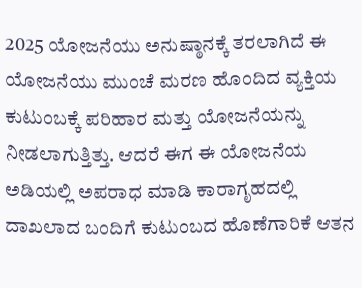2025 ಯೋಜನೆಯು ಅನುಷ್ಠಾನಕ್ಕೆ ತರಲಾಗಿದೆ ಈ ಯೋಜನೆಯು ಮುಂಚೆ ಮರಣ ಹೊಂದಿದ ವ್ಯಕ್ತಿಯ ಕುಟುಂಬಕ್ಕೆ ಪರಿಹಾರ ಮತ್ತು ಯೋಜನೆಯನ್ನು ನೀಡಲಾಗುತ್ತಿತ್ತು. ಆದರೆ ಈಗ ಈ ಯೋಜನೆಯ ಅಡಿಯಲ್ಲಿ ಅಪರಾಧ ಮಾಡಿ ಕಾರಾಗೃಹದಲ್ಲಿ ದಾಖಲಾದ ಬಂದಿಗೆ ಕುಟುಂಬದ ಹೊಣೆಗಾರಿಕೆ ಆತನ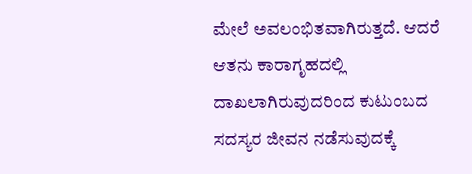ಮೇಲೆ ಅವಲಂಭಿತವಾಗಿರುತ್ತದೆ. ಆದರೆ ಆತನು ಕಾರಾಗೃಹದಲ್ಲಿ ದಾಖಲಾಗಿರುವುದರಿಂದ ಕುಟುಂಬದ ಸದಸ್ಯರ ಜೀವನ ನಡೆಸುವುದಕ್ಕೆ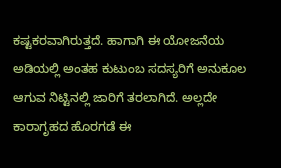ಕಷ್ಟಕರವಾಗಿರುತ್ತದೆ. ಹಾಗಾಗಿ ಈ ಯೋಜನೆಯ ಅಡಿಯಲ್ಲಿ ಅಂತಹ ಕುಟುಂಬ ಸದಸ್ಯರಿಗೆ ಅನುಕೂಲ ಆಗುವ ನಿಟ್ಟಿನಲ್ಲಿ ಜಾರಿಗೆ ತರಲಾಗಿದೆ. ಅಲ್ಲದೇ ಕಾರಾಗೃಹದ ಹೊರಗಡೆ ಈ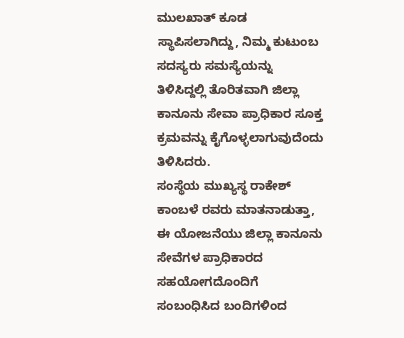ಮುಲಖಾತ್ ಕೂಡ ಸ್ಥಾಪಿಸಲಾಗಿದ್ದು, ನಿಮ್ಮ ಕುಟುಂಬ ಸದಸ್ಯರು ಸಮಸ್ಯೆಯನ್ನು ತಿಳಿಸಿದ್ದಲ್ಲಿ ತೊರಿತವಾಗಿ ಜಿಲ್ಲಾ ಕಾನೂನು ಸೇವಾ ಪ್ರಾಧಿಕಾರ ಸೂಕ್ತ ಕ್ರಮವನ್ನು ಕೈಗೊಳ್ಳಲಾಗುವುದೆಂದು ತಿಳಿಸಿದರು.
ಸಂಸ್ಥೆಯ ಮುಖ್ಯಸ್ಥ ರಾಕೇಶ್ ಕಾಂಬಳೆ ರವರು ಮಾತನಾಡುತ್ತಾ, ಈ ಯೋಜನೆಯು ಜಿಲ್ಲಾ ಕಾನೂನು ಸೇವೆಗಳ ಪ್ರಾಧಿಕಾರದ ಸಹಯೋಗದೊಂದಿಗೆ ಸಂಬಂಧಿಸಿದ ಬಂದಿಗಳಿಂದ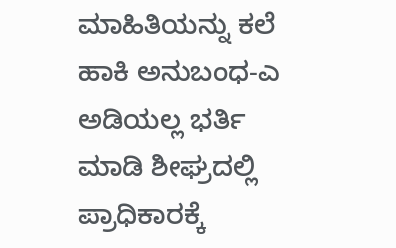ಮಾಹಿತಿಯನ್ನು ಕಲೆ ಹಾಕಿ ಅನುಬಂಧ-ಎ ಅಡಿಯಲ್ಲ ಭರ್ತಿ ಮಾಡಿ ಶೀಘ್ರದಲ್ಲಿ ಪ್ರಾಧಿಕಾರಕ್ಕೆ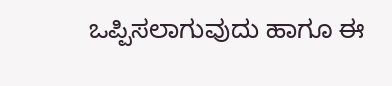ಒಪ್ಪಿಸಲಾಗುವುದು ಹಾಗೂ ಈ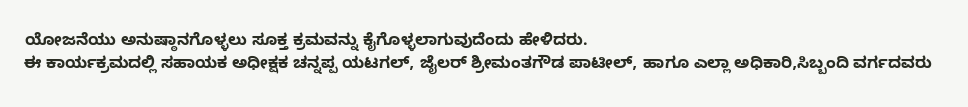ಯೋಜನೆಯು ಅನುಷ್ಠಾನಗೊಳ್ಳಲು ಸೂಕ್ತ ಕ್ರಮವನ್ನು ಕೈಗೊಳ್ಳಲಾಗುವುದೆಂದು ಹೇಳಿದರು.
ಈ ಕಾರ್ಯಕ್ರಮದಲ್ಲಿ ಸಹಾಯಕ ಅಧೀಕ್ಷಕ ಚನ್ನಪ್ಪ ಯಟಗಲ್, ಜೈಲರ್ ಶ್ರೀಮಂತಗೌಡ ಪಾಟೀಲ್, ಹಾಗೂ ಎಲ್ಲಾ ಅಧಿಕಾರಿ,ಸಿಬ್ಬಂದಿ ವರ್ಗದವರು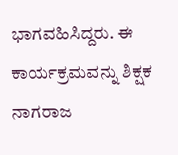ಭಾಗವಹಿಸಿದ್ದರು. ಈ ಕಾರ್ಯಕ್ರಮವನ್ನು ಶಿಕ್ಷಕ ನಾಗರಾಜ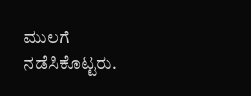ಮುಲಗೆ ನಡೆಸಿಕೊಟ್ಟರು.